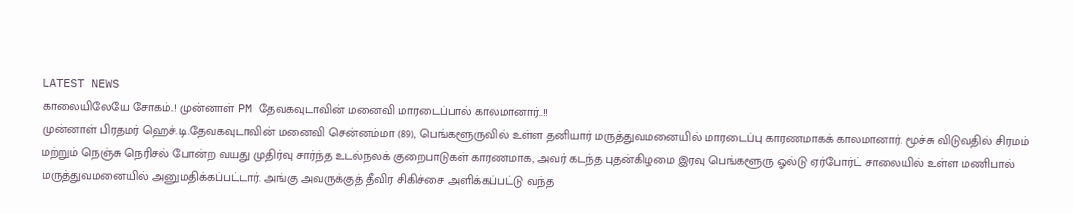LATEST NEWS
காலையிலேயே சோகம்..! முன்னாள் PM தேவகவுடாவின் மனைவி மாரடைப்பால் காலமானார்..!!
முன்னாள் பிரதமர் ஹெச்.டி.தேவகவுடாவின் மனைவி சென்னம்மா (89), பெங்களூருவில் உள்ள தனியார் மருத்துவமனையில் மாரடைப்பு காரணமாகக் காலமானார். மூச்சு விடுவதில் சிரமம் மற்றும் நெஞ்சு நெரிசல் போன்ற வயது முதிர்வு சார்ந்த உடல்நலக் குறைபாடுகள் காரணமாக, அவர் கடந்த புதன்கிழமை இரவு பெங்களூரு ஓல்டு ஏர்போர்ட் சாலையில் உள்ள மணிபால் மருத்துவமனையில் அனுமதிக்கப்பட்டார். அங்கு அவருக்குத் தீவிர சிகிச்சை அளிக்கப்பட்டு வந்த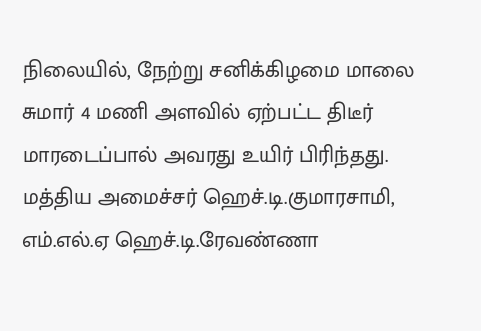நிலையில், நேற்று சனிக்கிழமை மாலை சுமார் 4 மணி அளவில் ஏற்பட்ட திடீர் மாரடைப்பால் அவரது உயிர் பிரிந்தது.
மத்திய அமைச்சர் ஹெச்.டி.குமாரசாமி, எம்.எல்.ஏ ஹெச்.டி.ரேவண்ணா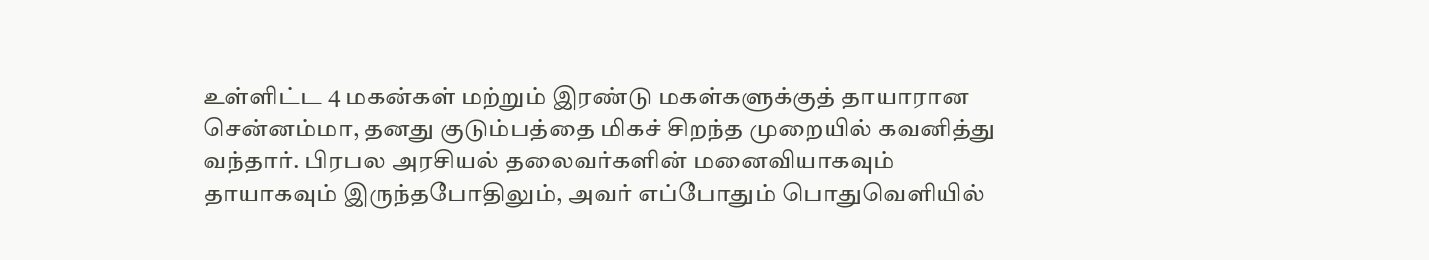உள்ளிட்ட 4 மகன்கள் மற்றும் இரண்டு மகள்களுக்குத் தாயாரான சென்னம்மா, தனது குடும்பத்தை மிகச் சிறந்த முறையில் கவனித்து வந்தார். பிரபல அரசியல் தலைவர்களின் மனைவியாகவும் தாயாகவும் இருந்தபோதிலும், அவர் எப்போதும் பொதுவெளியில்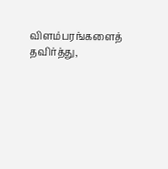விளம்பரங்களைத் தவிர்த்து,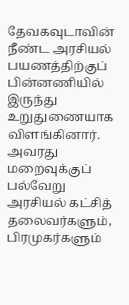தேவகவுடாவின் நீண்ட அரசியல் பயணத்திற்குப் பின்னணியில் இருந்து உறுதுணையாக விளங்கினார். அவரது மறைவுக்குப் பல்வேறு அரசியல் கட்சித் தலைவர்களும், பிரமுகர்களும்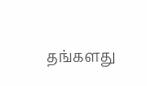தங்களது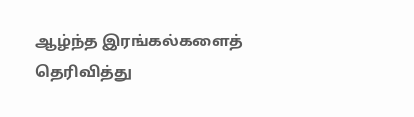ஆழ்ந்த இரங்கல்களைத் தெரிவித்து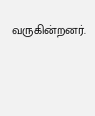வருகின்றனர்.